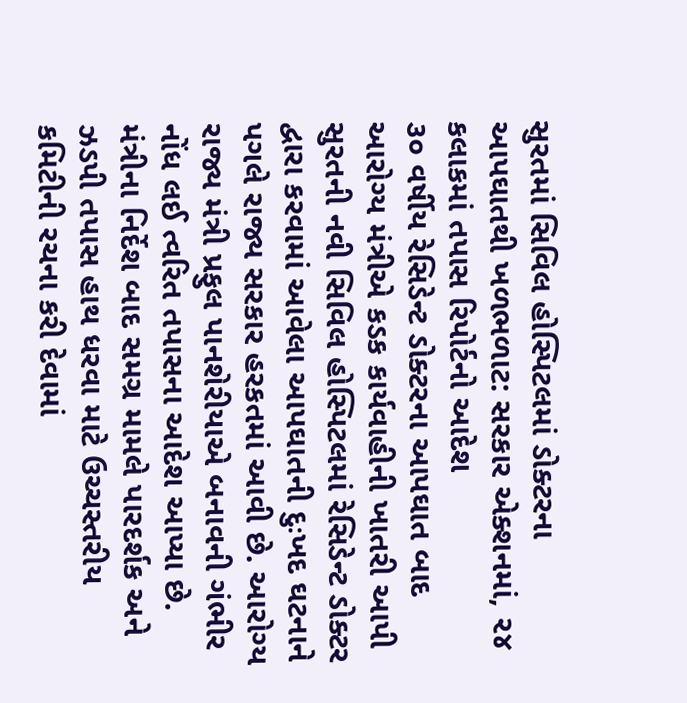સુરતમાં સિવિલ હોસ્પિટલમાં ડોક્ટરના આપઘાતથી ખળભળાટ: સરકાર એક્શનમાં, ૨૪ કલાકમાં તપાસ રિપોર્ટનો આદેશ
૩૦ વર્ષીય રેસિડેન્ટ ડોક્ટરના આપઘાત બાદ આરોગ્ય મંત્રીએ કડક કાર્યવાહીની ખાતરી આપી
સુરતની નવી સિવિલ હોસ્પિટલમાં રેસિડેન્ટ ડોક્ટર દ્વારા કરવામાં આવેલા આપઘાતની દુઃખદ ઘટનાને પગલે રાજ્ય સરકાર હરકતમાં આવી છે. આરોગ્ય રાજ્ય મંત્રી પ્રફુલ પાનશેરીયાએ બનાવની ગંભીર નોંધ લઈ ત્વરિત તપાસના આદેશ આપ્યા છે. મંત્રીના નિર્દેશ બાદ સમગ્ર મામલે પારદર્શક અને ઝડપી તપાસ હાથ ધરવા માટે ઉચ્ચસ્તરીય કમિટીની રચના કરી દેવામાં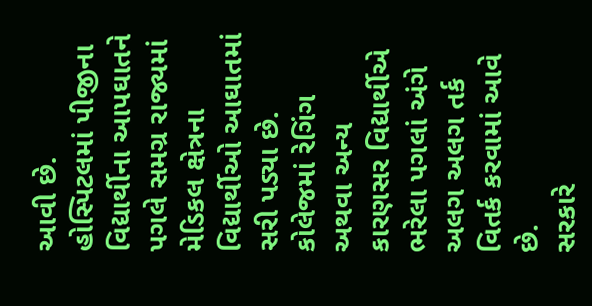આવી છે. હોસ્પિટલમાં પીજીના વિદ્યાર્થીના આપઘાતને પગલે સમગ્ર રાજ્યમાં મેડિકલ ક્ષેત્રના વિદ્યાર્થીઓ આઘાતમાં સરી પડ્યા છે. કોલેજમાં રેગિંગ અથવા અન્ય કારણસર વિદ્યાર્થીએ ભરેલા પગલાં અંગે અલગ અલગ તર્ક વિતર્ક કરવામાં આવે છે.
સરકારે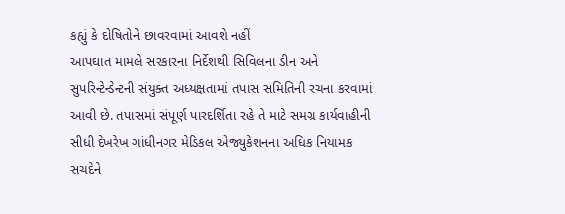કહ્યું કે દોષિતોને છાવરવામાં આવશે નહીં
આપઘાત મામલે સરકારના નિર્દેશથી સિવિલના ડીન અને સુપરિન્ટેન્ડેન્ટની સંયુક્ત અધ્યક્ષતામાં તપાસ સમિતિની રચના કરવામાં આવી છે. તપાસમાં સંપૂર્ણ પારદર્શિતા રહે તે માટે સમગ્ર કાર્યવાહીની સીધી દેખરેખ ગાંધીનગર મેડિકલ એજ્યુકેશનના અધિક નિયામક સચદેને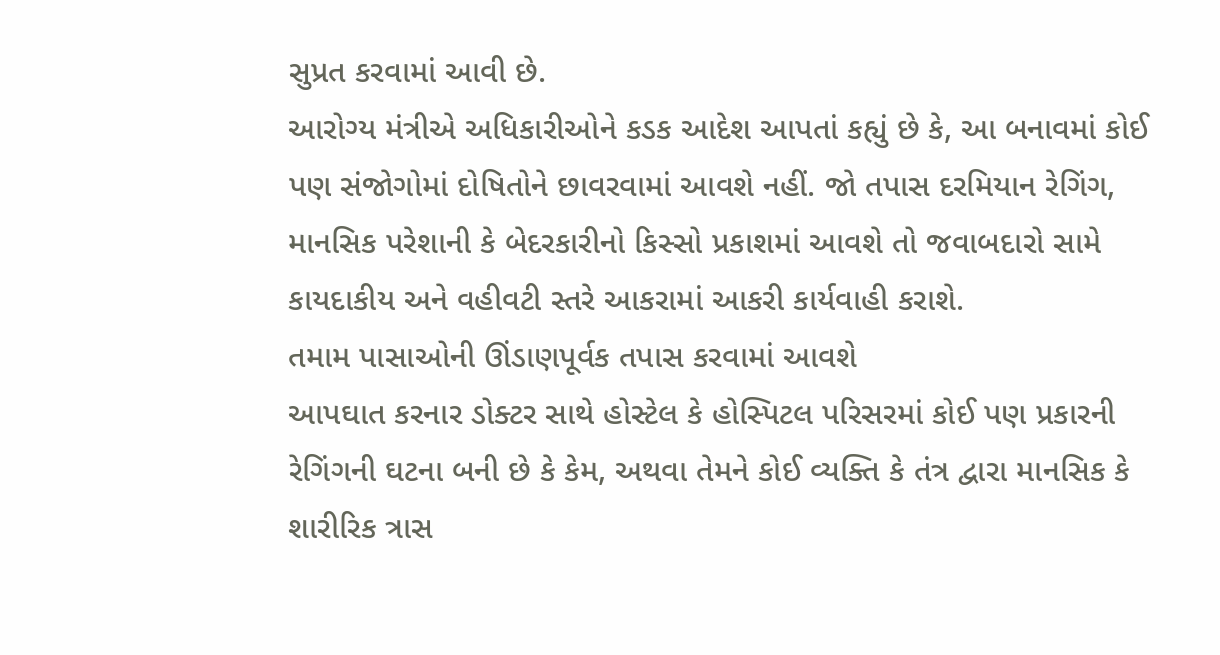સુપ્રત કરવામાં આવી છે.
આરોગ્ય મંત્રીએ અધિકારીઓને કડક આદેશ આપતાં કહ્યું છે કે, આ બનાવમાં કોઈ પણ સંજોગોમાં દોષિતોને છાવરવામાં આવશે નહીં. જો તપાસ દરમિયાન રેગિંગ, માનસિક પરેશાની કે બેદરકારીનો કિસ્સો પ્રકાશમાં આવશે તો જવાબદારો સામે કાયદાકીય અને વહીવટી સ્તરે આકરામાં આકરી કાર્યવાહી કરાશે.
તમામ પાસાઓની ઊંડાણપૂર્વક તપાસ કરવામાં આવશે
આપઘાત કરનાર ડોક્ટર સાથે હોસ્ટેલ કે હોસ્પિટલ પરિસરમાં કોઈ પણ પ્રકારની રેગિંગની ઘટના બની છે કે કેમ, અથવા તેમને કોઈ વ્યક્તિ કે તંત્ર દ્વારા માનસિક કે શારીરિક ત્રાસ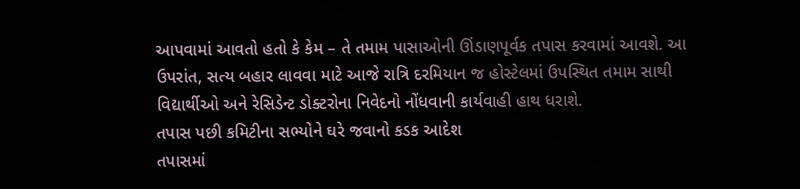આપવામાં આવતો હતો કે કેમ – તે તમામ પાસાઓની ઊંડાણપૂર્વક તપાસ કરવામાં આવશે. આ ઉપરાંત, સત્ય બહાર લાવવા માટે આજે રાત્રિ દરમિયાન જ હોસ્ટેલમાં ઉપસ્થિત તમામ સાથી વિદ્યાર્થીઓ અને રેસિડેન્ટ ડોક્ટરોના નિવેદનો નોંધવાની કાર્યવાહી હાથ ધરાશે.
તપાસ પછી કમિટીના સભ્યોને ઘરે જવાનો કડક આદેશ
તપાસમાં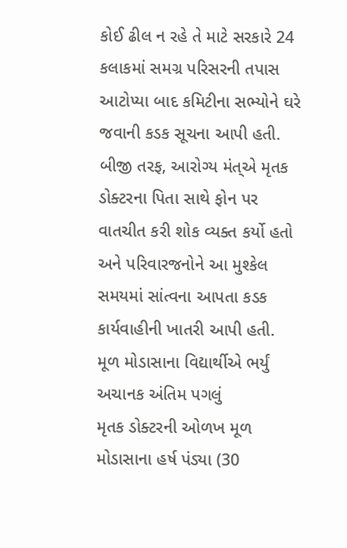કોઈ ઢીલ ન રહે તે માટે સરકારે 24 કલાકમાં સમગ્ર પરિસરની તપાસ આટોપ્યા બાદ કમિટીના સભ્યોને ઘરે જવાની કડક સૂચના આપી હતી. બીજી તરફ, આરોગ્ય મંત્એ મૃતક ડોક્ટરના પિતા સાથે ફોન પર વાતચીત કરી શોક વ્યક્ત કર્યો હતો અને પરિવારજનોને આ મુશ્કેલ સમયમાં સાંત્વના આપતા કડક કાર્યવાહીની ખાતરી આપી હતી.
મૂળ મોડાસાના વિદ્યાર્થીએ ભર્યું અચાનક અંતિમ પગલું
મૃતક ડોક્ટરની ઓળખ મૂળ મોડાસાના હર્ષ પંડ્યા (30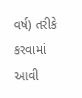વર્ષ) તરીકે કરવામાં આવી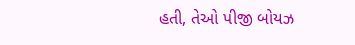હતી, તેઓ પીજી બોયઝ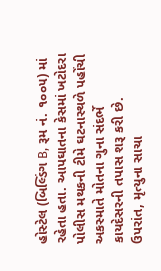હોસ્ટેલ (બિલ્ડિંગ B, રૂમ નં. ૧૦૦૫) માં રહેતા હતા. આપઘાતના કેસમાં ખટોદરા પોલીસ મથકની ટીમે ઘટનાસ્થળે પહોંચી અકસ્માતે મોતના ગુના સંદર્ભે કાયદેસરની તપાસ શરૂ કરી છે. ઉપરાંત, મૃત્યુના સાચા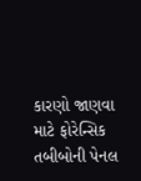કારણો જાણવા માટે ફોરેન્સિક તબીબોની પેનલ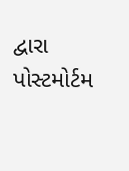દ્વારા પોસ્ટમોર્ટમ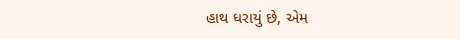હાથ ધરાયું છે, એમ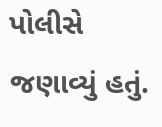પોલીસે જણાવ્યું હતું.